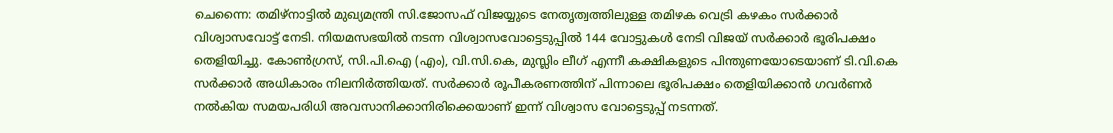ചെന്നൈ: തമിഴ്നാട്ടിൽ മുഖ്യമന്ത്രി സി.ജോസഫ് വിജയ്യുടെ നേതൃത്വത്തിലുള്ള തമിഴക വെട്രി കഴകം സർക്കാർ വിശ്വാസവോട്ട് നേടി. നിയമസഭയിൽ നടന്ന വിശ്വാസവോട്ടെടുപ്പിൽ 144 വോട്ടുകൾ നേടി വിജയ് സർക്കാർ ഭൂരിപക്ഷം തെളിയിച്ചു. കോൺഗ്രസ്, സി.പി.ഐ (എം), വി.സി.കെ, മുസ്ലിം ലീഗ് എന്നീ കക്ഷികളുടെ പിന്തുണയോടെയാണ് ടി.വി.കെ സർക്കാർ അധികാരം നിലനിർത്തിയത്. സർക്കാർ രൂപീകരണത്തിന് പിന്നാലെ ഭൂരിപക്ഷം തെളിയിക്കാൻ ഗവർണർ നൽകിയ സമയപരിധി അവസാനിക്കാനിരിക്കെയാണ് ഇന്ന് വിശ്വാസ വോട്ടെടുപ്പ് നടന്നത്.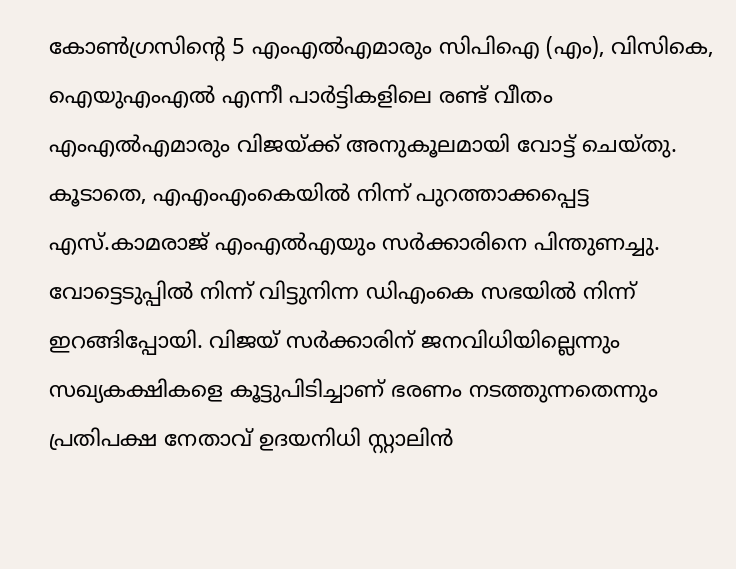കോൺഗ്രസിന്റെ 5 എംഎൽഎമാരും സിപിഐ (എം), വിസികെ, ഐയുഎംഎൽ എന്നീ പാർട്ടികളിലെ രണ്ട് വീതം എംഎൽഎമാരും വിജയ്ക്ക് അനുകൂലമായി വോട്ട് ചെയ്തു. കൂടാതെ, എഎംഎംകെയിൽ നിന്ന് പുറത്താക്കപ്പെട്ട എസ്.കാമരാജ് എംഎൽഎയും സർക്കാരിനെ പിന്തുണച്ചു. വോട്ടെടുപ്പിൽ നിന്ന് വിട്ടുനിന്ന ഡിഎംകെ സഭയിൽ നിന്ന് ഇറങ്ങിപ്പോയി. വിജയ് സർക്കാരിന് ജനവിധിയില്ലെന്നും സഖ്യകക്ഷികളെ കൂട്ടുപിടിച്ചാണ് ഭരണം നടത്തുന്നതെന്നും പ്രതിപക്ഷ നേതാവ് ഉദയനിധി സ്റ്റാലിൻ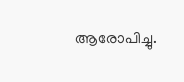ആരോപിച്ചു.